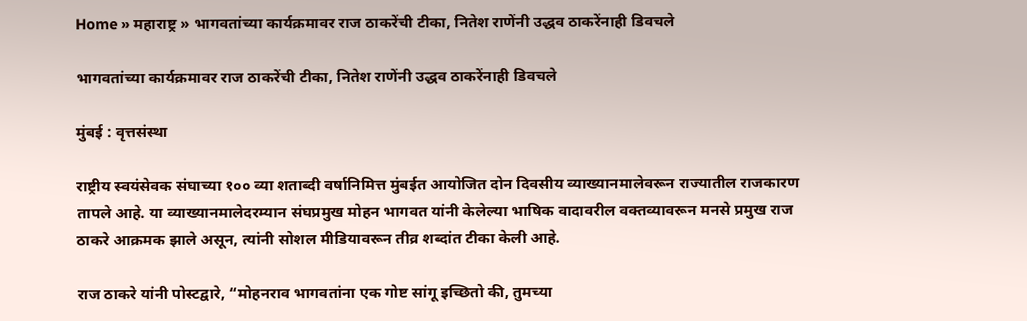Home » महाराष्ट्र » भागवतांच्या कार्यक्रमावर राज ठाकरेंची टीका, नितेश राणेंनी उद्धव ठाकरेंनाही डिवचले

भागवतांच्या कार्यक्रमावर राज ठाकरेंची टीका, नितेश राणेंनी उद्धव ठाकरेंनाही डिवचले

मुंबई : वृत्तसंस्था

राष्ट्रीय स्वयंसेवक संघाच्या १०० व्या शताब्दी वर्षानिमित्त मुंबईत आयोजित दोन दिवसीय व्याख्यानमालेवरून राज्यातील राजकारण तापले आहे. या व्याख्यानमालेदरम्यान संघप्रमुख मोहन भागवत यांनी केलेल्या भाषिक वादावरील वक्तव्यावरून मनसे प्रमुख राज ठाकरे आक्रमक झाले असून, त्यांनी सोशल मीडियावरून तीव्र शब्दांत टीका केली आहे.

राज ठाकरे यांनी पोस्टद्वारे, “मोहनराव भागवतांना एक गोष्ट सांगू इच्छितो की, तुमच्या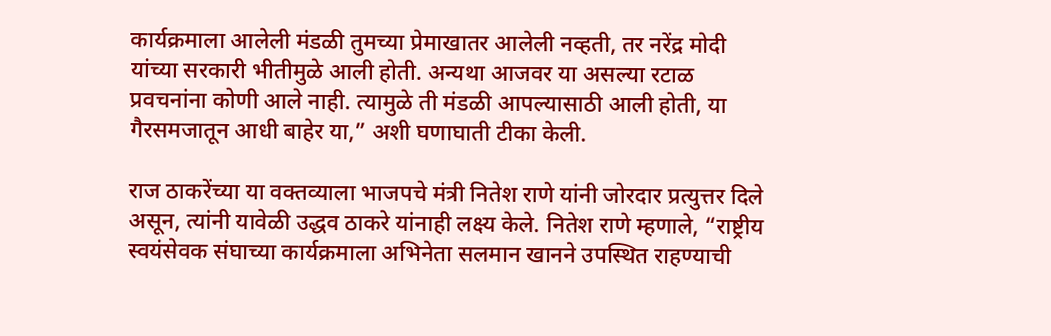कार्यक्रमाला आलेली मंडळी तुमच्या प्रेमाखातर आलेली नव्हती, तर नरेंद्र मोदी यांच्या सरकारी भीतीमुळे आली होती. अन्यथा आजवर या असल्या रटाळ प्रवचनांना कोणी आले नाही. त्यामुळे ती मंडळी आपल्यासाठी आली होती, या गैरसमजातून आधी बाहेर या,” अशी घणाघाती टीका केली.

राज ठाकरेंच्या या वक्तव्याला भाजपचे मंत्री नितेश राणे यांनी जोरदार प्रत्युत्तर दिले असून, त्यांनी यावेळी उद्धव ठाकरे यांनाही लक्ष्य केले. नितेश राणे म्हणाले, “राष्ट्रीय स्वयंसेवक संघाच्या कार्यक्रमाला अभिनेता सलमान खानने उपस्थित राहण्याची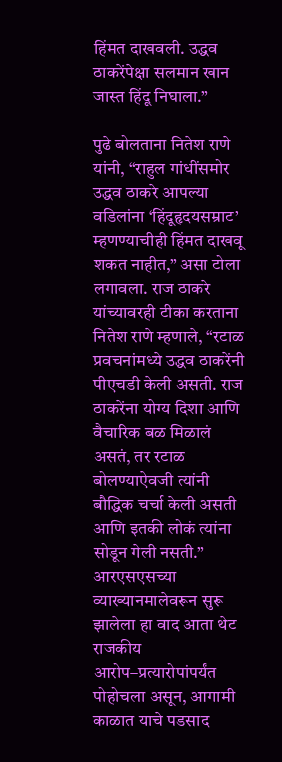हिंमत दाखवली. उद्धव ठाकरेंपेक्षा सलमान खान जास्त हिंदू निघाला.”

पुढे बोलताना नितेश राणे यांनी, “राहुल गांधींसमोर उद्धव ठाकरे आपल्या वडिलांना ‘हिंदूहृदयसम्राट’ म्हणण्याचीही हिंमत दाखवू शकत नाहीत,” असा टोला लगावला. राज ठाकरे यांच्यावरही टीका करताना नितेश राणे म्हणाले, “रटाळ प्रवचनांमध्ये उद्धव ठाकरेंनी पीएचडी केली असती. राज ठाकरेंना योग्य दिशा आणि वैचारिक बळ मिळालं असतं, तर रटाळ बोलण्याऐवजी त्यांनी बौद्धिक चर्चा केली असती आणि इतकी लोकं त्यांना सोडून गेली नसती.” आरएसएसच्या व्याख्यानमालेवरून सुरू झालेला हा वाद आता थेट राजकीय आरोप–प्रत्यारोपांपर्यंत पोहोचला असून, आगामी काळात याचे पडसाद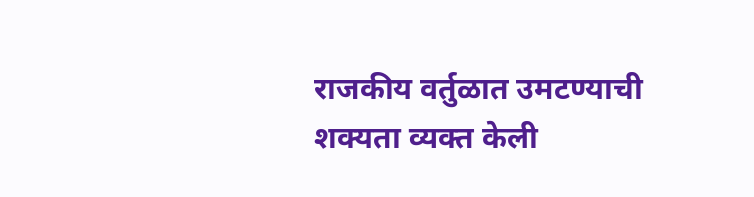राजकीय वर्तुळात उमटण्याची शक्यता व्यक्त केली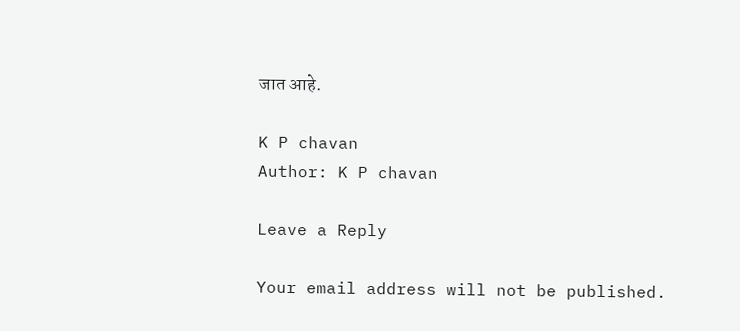जात आहे.

K P chavan
Author: K P chavan

Leave a Reply

Your email address will not be published.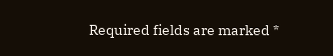Required fields are marked *